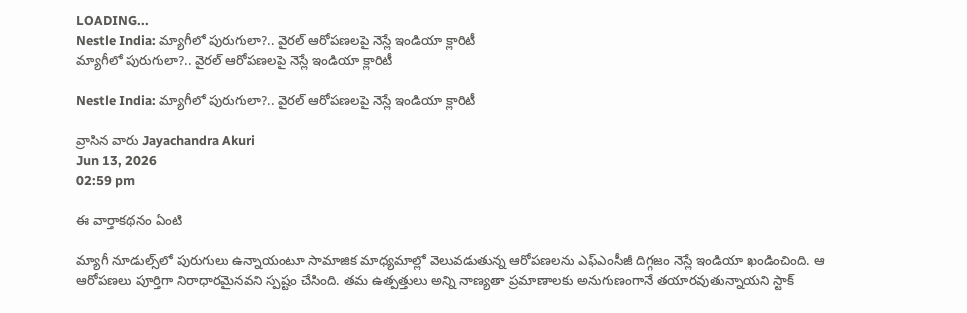LOADING...
Nestle India: మ్యాగీలో పురుగులా?.. వైరల్ ఆరోపణలపై నెస్లే ఇండియా క్లారిటీ
మ్యాగీలో పురుగులా?.. వైరల్ ఆరోపణలపై నెస్లే ఇండియా క్లారిటీ

Nestle India: మ్యాగీలో పురుగులా?.. వైరల్ ఆరోపణలపై నెస్లే ఇండియా క్లారిటీ

వ్రాసిన వారు Jayachandra Akuri
Jun 13, 2026
02:59 pm

ఈ వార్తాకథనం ఏంటి

మ్యాగీ నూడుల్స్‌లో పురుగులు ఉన్నాయంటూ సామాజిక మాధ్యమాల్లో వెలువడుతున్న ఆరోపణలను ఎఫ్‌ఎంసీజీ దిగ్గజం నెస్లే ఇండియా ఖండించింది. ఆ ఆరోపణలు పూర్తిగా నిరాధారమైనవని స్పష్టం చేసింది. తమ ఉత్పత్తులు అన్ని నాణ్యతా ప్రమాణాలకు అనుగుణంగానే తయారవుతున్నాయని స్టాక్‌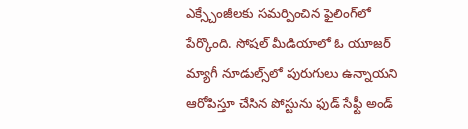ఎక్స్చేంజీలకు సమర్పించిన ఫైలింగ్‌లో పేర్కొంది. సోషల్‌ మీడియాలో ఓ యూజర్‌ మ్యాగీ నూడుల్స్‌లో పురుగులు ఉన్నాయని ఆరోపిస్తూ చేసిన పోస్టును ఫుడ్‌ సేఫ్టీ అండ్‌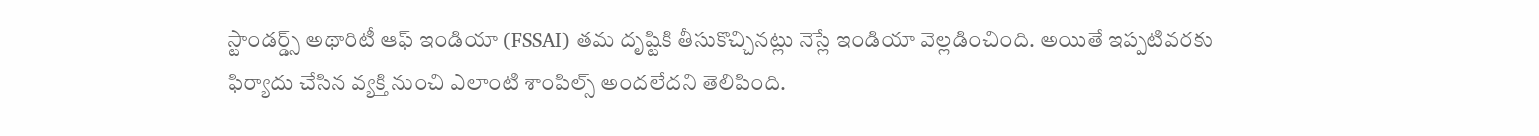స్టాండర్డ్స్‌ అథారిటీ ఆఫ్‌ ఇండియా (FSSAI) తమ దృష్టికి తీసుకొచ్చినట్లు నెస్లే ఇండియా వెల్లడించింది. అయితే ఇప్పటివరకు ఫిర్యాదు చేసిన వ్యక్తి నుంచి ఎలాంటి శాంపిల్స్‌ అందలేదని తెలిపింది.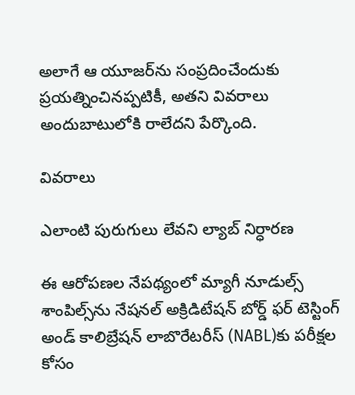అలాగే ఆ యూజర్‌ను సంప్రదించేందుకు ప్రయత్నించినప్పటికీ, అతని వివరాలు అందుబాటులోకి రాలేదని పేర్కొంది.

వివరాలు

ఎలాంటి పురుగులు లేవని ల్యాబ్‌ నిర్ధారణ

ఈ ఆరోపణల నేపథ్యంలో మ్యాగీ నూడుల్స్‌ శాంపిల్స్‌ను నేషనల్‌ అక్రిడిటేషన్‌ బోర్డ్‌ ఫర్‌ టెస్టింగ్‌ అండ్‌ కాలిబ్రేషన్‌ లాబొరేటరీస్‌ (NABL)కు పరీక్షల కోసం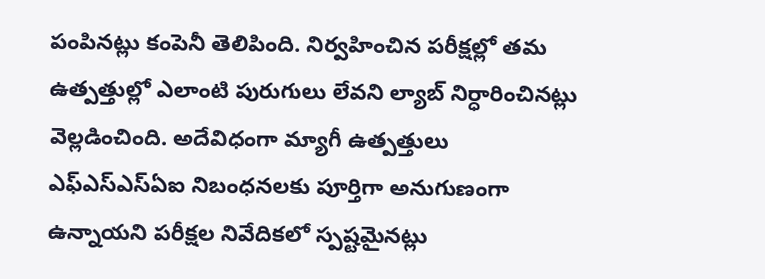పంపినట్లు కంపెనీ తెలిపింది. నిర్వహించిన పరీక్షల్లో తమ ఉత్పత్తుల్లో ఎలాంటి పురుగులు లేవని ల్యాబ్‌ నిర్ధారించినట్లు వెల్లడించింది. అదేవిధంగా మ్యాగీ ఉత్పత్తులు ఎఫ్‌ఎస్‌ఎస్‌ఏఐ నిబంధనలకు పూర్తిగా అనుగుణంగా ఉన్నాయని పరీక్షల నివేదికలో స్పష్టమైనట్లు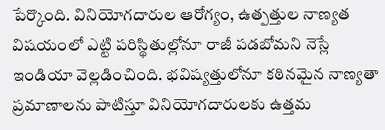పేర్కొంది. వినియోగదారుల ఆరోగ్యం, ఉత్పత్తుల నాణ్యత విషయంలో ఎట్టి పరిస్థితుల్లోనూ రాజీ పడబోమని నెస్లే ఇండియా వెల్లడించింది. భవిష్యత్తులోనూ కఠినమైన నాణ్యతా ప్రమాణాలను పాటిస్తూ వినియోగదారులకు ఉత్తమ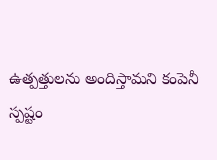ఉత్పత్తులను అందిస్తామని కంపెనీ స్పష్టం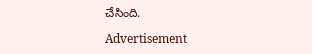చేసింది.

Advertisement